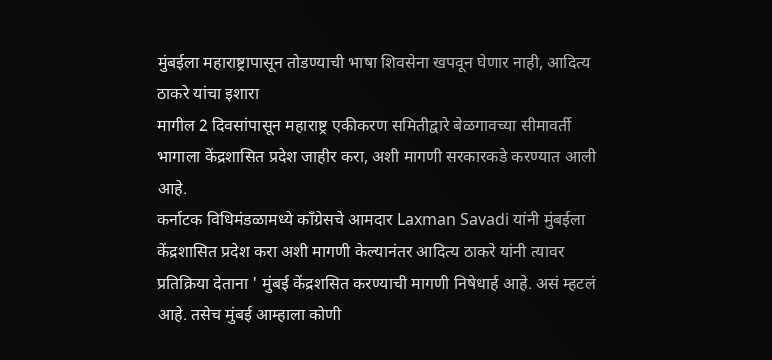मुंबईला महाराष्ट्रापासून तोडण्याची भाषा शिवसेना खपवून घेणार नाही, आदित्य ठाकरे यांचा इशारा
मागील 2 दिवसांपासून महाराष्ट्र एकीकरण समितीद्वारे बेळगावच्या सीमावर्ती भागाला केंद्रशासित प्रदेश जाहीर करा, अशी मागणी सरकारकडे करण्यात आली आहे.
कर्नाटक विधिमंडळामध्ये काँग्रेसचे आमदार Laxman Savadi यांनी मुंबईला केंद्रशासित प्रदेश करा अशी मागणी केल्यानंतर आदित्य ठाकरे यांनी त्यावर प्रतिक्रिया देताना ' मुंबई केंद्रशसित करण्याची मागणी निषेधार्ह आहे. असं म्हटलं आहे. तसेच मुंबई आम्हाला कोणी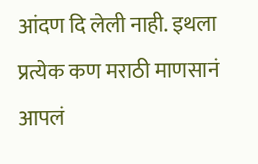आंदण दि लेली नाही. इथला प्रत्येक कण मराठी माणसानं आपलं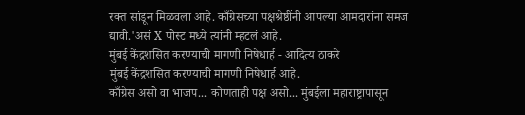रक्त सांडून मिळवला आहे. काँग्रेसच्या पक्षश्रेष्ठींनी आपल्या आमदारांना समज द्यावी.'असं X पोस्ट मध्ये त्यांनी म्हटलं आहे.
मुंबई केंद्रशसित करण्याची मागणी निषेधार्ह - आदित्य ठाकरे
मुंबई केंद्रशसित करण्याची मागणी निषेधार्ह आहे.
काँग्रेस असो वा भाजप... कोणताही पक्ष असो... मुंबईला महाराष्ट्रापासून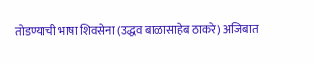तोडण्याची भाषा शिवसेना (उद्धव बाळासाहेब ठाकरे) अजिबात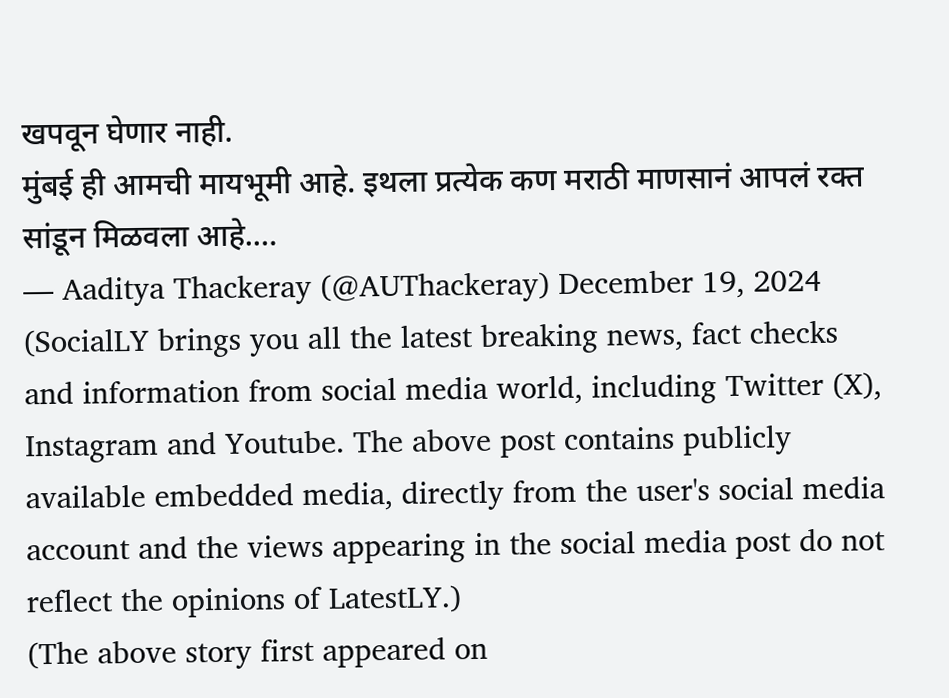खपवून घेणार नाही.
मुंबई ही आमची मायभूमी आहे. इथला प्रत्येक कण मराठी माणसानं आपलं रक्त सांडून मिळवला आहे.…
— Aaditya Thackeray (@AUThackeray) December 19, 2024
(SocialLY brings you all the latest breaking news, fact checks and information from social media world, including Twitter (X), Instagram and Youtube. The above post contains publicly available embedded media, directly from the user's social media account and the views appearing in the social media post do not reflect the opinions of LatestLY.)
(The above story first appeared on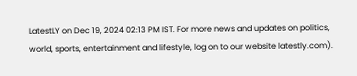LatestLY on Dec 19, 2024 02:13 PM IST. For more news and updates on politics, world, sports, entertainment and lifestyle, log on to our website latestly.com).